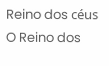Reino dos céus
O Reino dos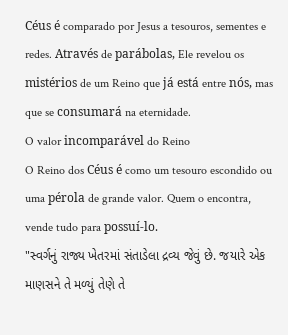Céus é comparado por Jesus a tesouros, sementes e redes. Através de parábolas, Ele revelou os mistérios de um Reino que já está entre nós, mas que se consumará na eternidade.
O valor incomparável do Reino
O Reino dos Céus é como um tesouro escondido ou uma pérola de grande valor. Quem o encontra, vende tudo para possuí-lo.
"સ્વર્ગનું રાજ્ય ખેતરમાં સંતાડેલા દ્રવ્ય જેવું છે. જયારે એક માણસને તે મળ્યું તેણે તે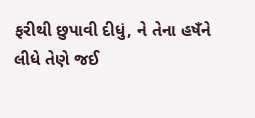ફરીથી છુપાવી દીધું, ને તેના હષઁને લીધે તેણે જઈ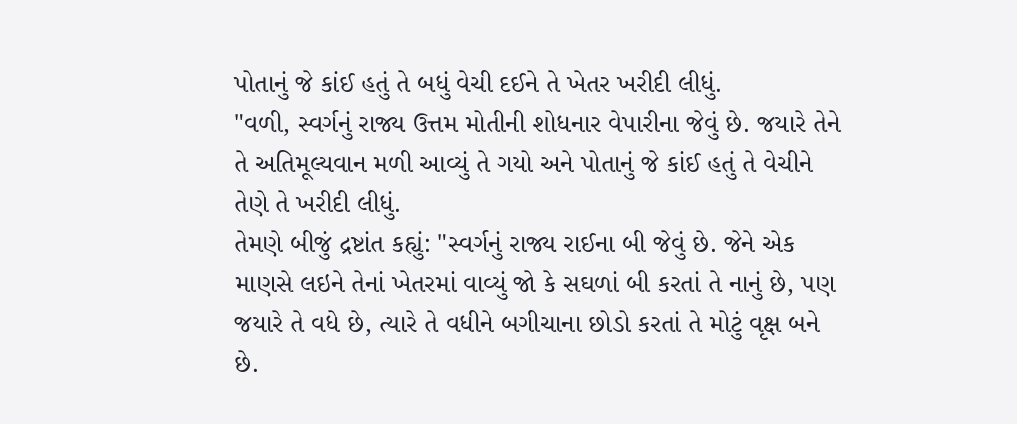પોતાનું જે કાંઈ હતું તે બધું વેચી દઈને તે ખેતર ખરીદી લીધું.
"વળી, સ્વર્ગનું રાજ્ય ઉત્તમ મોતીની શોધનાર વેપારીના જેવું છે. જયારે તેને તે અતિમૂલ્યવાન મળી આવ્યું તે ગયો અને પોતાનું જે કાંઈ હતું તે વેચીને તેણે તે ખરીદી લીધું.
તેમણે બીજું દ્રષ્ટાંત કહ્યું: "સ્વર્ગનું રાજ્ય રાઈના બી જેવું છે. જેને એક માણસે લઇને તેનાં ખેતરમાં વાવ્યું જો કે સઘળાં બી કરતાં તે નાનું છે, પણ જયારે તે વધે છે, ત્યારે તે વધીને બગીચાના છોડો કરતાં તે મોટું વૃક્ષ બને છે.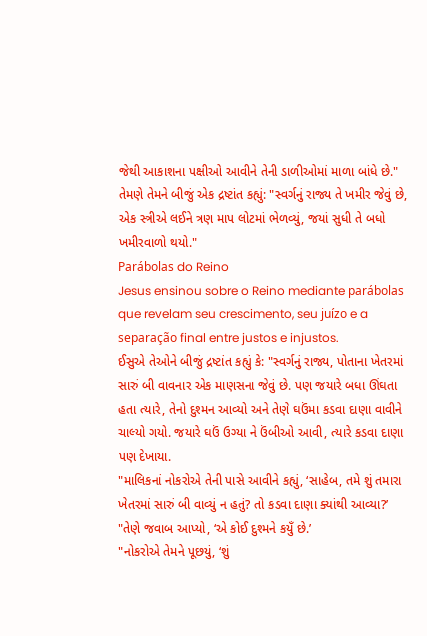જેથી આકાશના પક્ષીઓ આવીને તેની ડાળીઓમાં માળા બાંધે છે."
તેમણે તેમને બીજું એક દ્રષ્ટાંત કહ્યું: "સ્વર્ગનું રાજ્ય તે ખમીર જેવું છે, એક સ્ત્રીએ લઈને ત્રણ માપ લોટમાં ભેળવ્યું, જયાં સુધી તે બધો ખમીરવાળો થયો."
Parábolas do Reino
Jesus ensinou sobre o Reino mediante parábolas que revelam seu crescimento, seu juízo e a separação final entre justos e injustos.
ઈસુએ તેઓને બીજું દ્રષ્ટાંત કહ્યું કે: "સ્વર્ગનું રાજ્ય, પોતાના ખેતરમાં સારું બી વાવનાર એક માણસના જેવું છે. પણ જયારે બધા ઊંઘતા હતા ત્યારે, તેનો દુશ્મન આવ્યો અને તેણે ઘઉંમા કડવા દાણા વાવીને ચાલ્યો ગયો. જયારે ઘઉં ઉગ્યા ને ઉંબીઓ આવી, ત્યારે કડવા દાણા પણ દેખાયા.
"માલિકનાં નોકરોએ તેની પાસે આવીને કહ્યું, ‘સાહેબ, તમે શું તમારા ખેતરમાં સારું બી વાવ્યું ન હતું? તો કડવા દાણા ક્યાંથી આવ્યા?’
"તેણે જવાબ આપ્યો, ‘એ કોઈ દુશ્મને કયુઁ છે.’
"નોકરોએ તેમને પૂછયું, ‘શું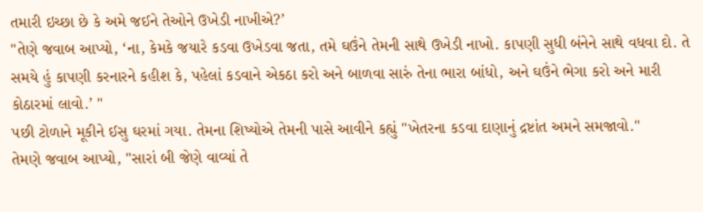તમારી ઇચ્છા છે કે અમે જઈને તેઓને ઉખેડી નાખીએ?’
"તેણે જવાબ આપ્યો, ‘ના, કેમકે જયારે કડવા ઉખેડવા જતા, તમે ઘઉંને તેમની સાથે ઉખેડી નાખો. કાપણી સુધી બંનેને સાથે વધવા દો. તે સમયે હું કાપણી કરનારને કહીશ કે, પહેલાં કડવાને એકઠા કરો અને બાળવા સારું તેના ભારા બાંધો, અને ઘઉંને ભેગા કરો અને મારી કોઠારમાં લાવો.’ "
પછી ટોળાને મૂકીને ઈસુ ઘરમાં ગયા. તેમના શિષ્યોએ તેમની પાસે આવીને કહ્યું "ખેતરના કડવા દાણાનું દ્રષ્ટાંત અમને સમજાવો."
તેમણે જવાબ આપ્યો, "સારાં બી જેણે વાવ્યાં તે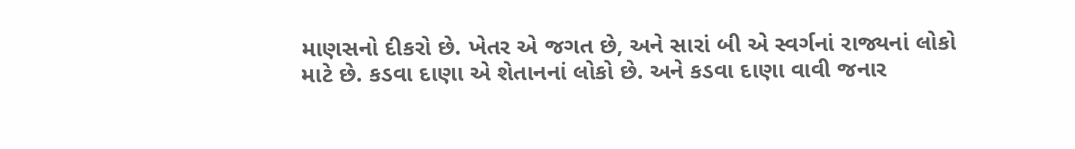માણસનો દીકરો છે. ખેતર એ જગત છે, અને સારાં બી એ સ્વર્ગનાં રાજ્યનાં લોકો માટે છે. કડવા દાણા એ શેતાનનાં લોકો છે. અને કડવા દાણા વાવી જનાર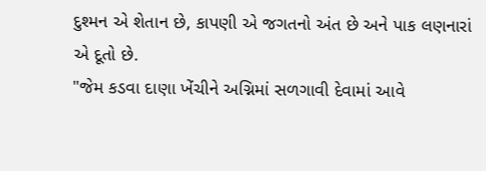દુશ્મન એ શેતાન છે, કાપણી એ જગતનો અંત છે અને પાક લણનારાં એ દૂતો છે.
"જેમ કડવા દાણા ખેંચીને અગ્નિમાં સળગાવી દેવામાં આવે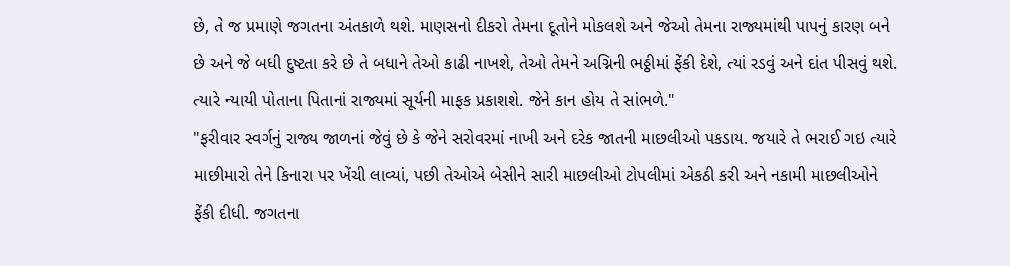છે, તે જ પ્રમાણે જગતના અંતકાળે થશે. માણસનો દીકરો તેમના દૂતોને મોકલશે અને જેઓ તેમના રાજ્યમાંથી પાપનું કારણ બને છે અને જે બધી દુષ્ટતા કરે છે તે બધાને તેઓ કાઢી નાખશે, તેઓ તેમને અગ્નિની ભઠ્ઠીમાં ફેંકી દેશે, ત્યાં રડવું અને દાંત પીસવું થશે. ત્યારે ન્યાયી પોતાના પિતાનાં રાજ્યમાં સૂર્યની માફક પ્રકાશશે. જેને કાન હોય તે સાંભળે."
"ફરીવાર સ્વર્ગનું રાજ્ય જાળનાં જેવું છે કે જેને સરોવરમાં નાખી અને દરેક જાતની માછલીઓ પકડાય. જયારે તે ભરાઈ ગઇ ત્યારે માછીમારો તેને કિનારા પર ખેંચી લાવ્યાં, પછી તેઓએ બેસીને સારી માછલીઓ ટોપલીમાં એકઠી કરી અને નકામી માછલીઓને ફેંકી દીધી. જગતના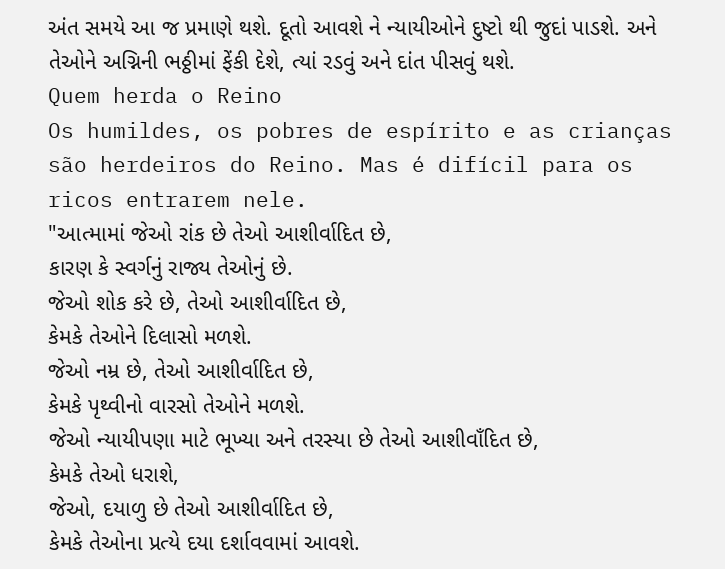અંત સમયે આ જ પ્રમાણે થશે. દૂતો આવશે ને ન્યાયીઓને દુષ્ટો થી જુદાં પાડશે. અને તેઓને અગ્નિની ભઠ્ઠીમાં ફેંકી દેશે, ત્યાં રડવું અને દાંત પીસવું થશે.
Quem herda o Reino
Os humildes, os pobres de espírito e as crianças são herdeiros do Reino. Mas é difícil para os ricos entrarem nele.
"આત્મામાં જેઓ રાંક છે તેઓ આશીર્વાદિત છે,
કારણ કે સ્વર્ગનું રાજ્ય તેઓનું છે.
જેઓ શોક કરે છે, તેઓ આશીર્વાદિત છે,
કેમકે તેઓને દિલાસો મળશે.
જેઓ નમ્ર છે, તેઓ આશીર્વાદિત છે,
કેમકે પૃથ્વીનો વારસો તેઓને મળશે.
જેઓ ન્યાયીપણા માટે ભૂખ્યા અને તરસ્યા છે તેઓ આશીવાઁદિત છે,
કેમકે તેઓ ધરાશે,
જેઓ, દયાળુ છે તેઓ આશીર્વાદિત છે,
કેમકે તેઓના પ્રત્યે દયા દર્શાવવામાં આવશે.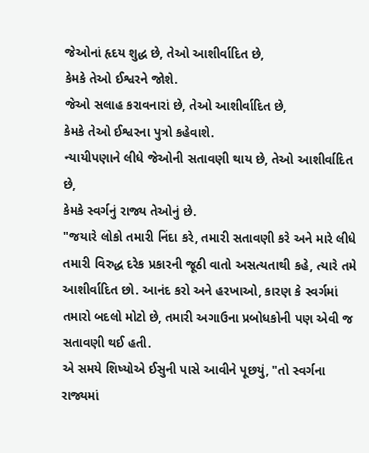જેઓનાં હૃદય શુદ્ધ છે, તેઓ આશીર્વાદિત છે,
કેમકે તેઓ ઈશ્વરને જોશે.
જેઓ સલાહ કરાવનારાં છે, તેઓ આશીર્વાદિત છે,
કેમકે તેઓ ઈશ્વરના પુત્રો કહેવાશે.
ન્યાયીપણાને લીધે જેઓની સતાવણી થાય છે, તેઓ આશીર્વાદિત છે,
કેમકે સ્વર્ગનું રાજ્ય તેઓનું છે.
"જયારે લોકો તમારી નિંદા કરે, તમારી સતાવણી કરે અને મારે લીધે તમારી વિરુદ્ધ દરેક પ્રકારની જૂઠી વાતો અસત્યતાથી કહે, ત્યારે તમે આશીર્વાદિત છો. આનંદ કરો અને હરખાઓ, કારણ કે સ્વર્ગમાં તમારો બદલો મોટો છે, તમારી અગાઉના પ્રબોધકોની પણ એવી જ સતાવણી થઈ હતી.
એ સમયે શિષ્યોએ ઈસુની પાસે આવીને પૂછયું, "તો સ્વર્ગના રાજ્યમાં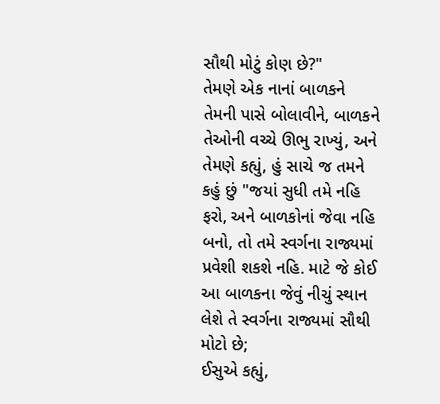સૌથી મોટું કોણ છે?"
તેમણે એક નાનાં બાળકને તેમની પાસે બોલાવીને, બાળકને તેઓની વચ્ચે ઊભુ રાખ્યું, અને તેમણે કહ્યું, હું સાચે જ તમને કહું છું "જયાં સુધી તમે નહિ ફરો, અને બાળકોનાં જેવા નહિ બનો, તો તમે સ્વર્ગના રાજ્યમાં પ્રવેશી શકશે નહિ. માટે જે કોઈ આ બાળકના જેવું નીચું સ્થાન લેશે તે સ્વર્ગના રાજ્યમાં સૌથી મોટો છે;
ઈસુએ કહ્યું,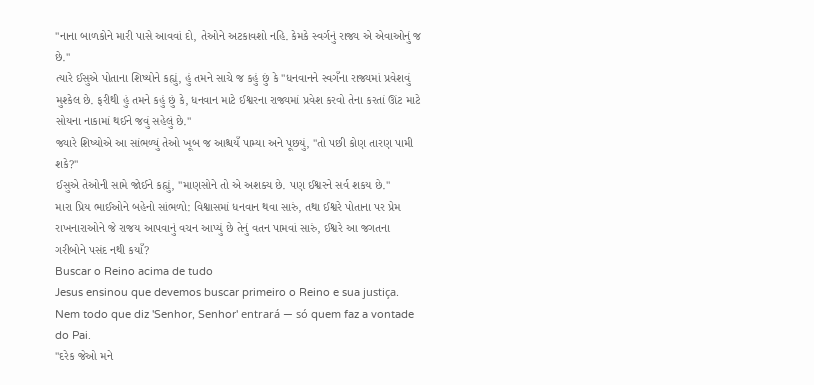"નાના બાળકોને મારી પાસે આવવાં દો, તેઓને અટકાવશો નહિ. કેમકે સ્વર્ગનું રાજ્ય એ એવાઓનું જ છે."
ત્યારે ઈસુએ પોતાના શિષ્યોને કહ્યું, હું તમને સાચે જ કહું છું કે "ધનવાનને સ્વગઁના રાજ્યમાં પ્રવેશવું મુશ્કેલ છે. ફરીથી હું તમને કહું છું કે, ધનવાન માટે ઈશ્વરના રાજ્યમાં પ્રવેશ કરવો તેના કરતાં ઊંટ માટે સોયના નાકામાં થઈને જવું સહેલું છે."
જ્યારે શિષ્યોએ આ સાંભળ્યું તેઓ ખૂબ જ આશ્ચયઁ પામ્યા અને પૂછયું, "તો પછી કોણ તારણ પામી શકે?"
ઈસુએ તેઓની સામે જોઈને કહ્યું, "માણસોને તો એ અશક્ય છે. પણ ઈશ્વરને સર્વ શકય છે."
મારા પ્રિય ભાઈઓને બહેનો સાંભળો: વિશ્વાસમાં ધનવાન થવા સારું, તથા ઈશ્વરે પોતાના પર પ્રેમ રાખનારાઓને જે રાજય આપવાનું વચન આપ્યું છે તેનું વતન પામવાં સારું, ઈશ્વરે આ જગતના ગરીબોને પસંદ નથી કયાઁ?
Buscar o Reino acima de tudo
Jesus ensinou que devemos buscar primeiro o Reino e sua justiça. Nem todo que diz 'Senhor, Senhor' entrará — só quem faz a vontade do Pai.
"દરેક જેઓ મને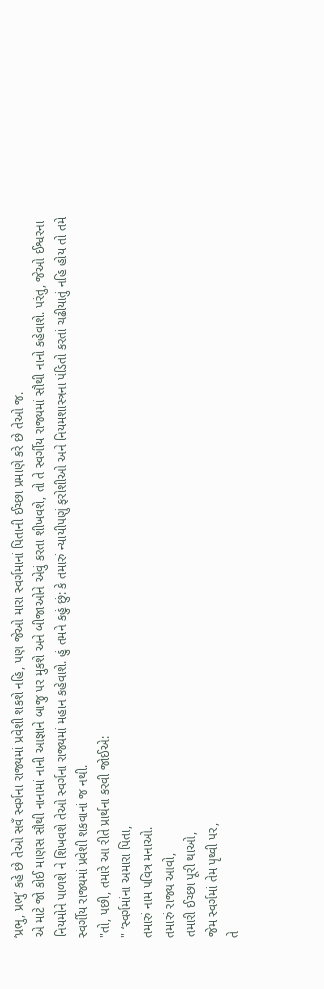‘પ્રભુ, પ્રભુ’ કહે છે તેઓ સવઁ સ્વર્ગના રાજ્યમાં પ્રવેશી શકશે નહિ, પણ જેઓ મારા સ્વર્ગમાનાં પિતાની ઈચ્છા પ્રમાણે કરે છે તેઓ જ.
એ માટે જો કોઈ માણસ સૌથી નાનામાં નાની આજ્ઞાને બાજુ પર મુકશે અને બીજાઓને એવું કરતા શીખવશે, તો તે સ્વર્ગીય રાજ્યમાં સૌથી નાનો કહેવાશે. પરંતુ, જેઓ ઈશ્વરના નિયમોને પાળશે ને શિખવશે તેઓ સ્વર્ગના રાજ્યમાં મહાન કહેવાશે. હું તમને કહું છું: કે તમારું ન્યાયીપણું ફરોશીઓ અને નિયમશાસ્ત્રના પંડિતો કરતાં ચઢીયાતું નહિ હોય તો તમે સ્વર્ગીય રાજ્યમાં પ્રવેશી શકવાનાં જ નથી.
"તો, પછી, તમારે આ રીતે પ્રાર્થના કરવી જોઈએ:
" ‘સ્વર્ગમાંના અમારા પિતા,
તમારું નામ પવિત્ર મનાઓ.
તમારું રાજ્ય આવો,
તમારી ઈચ્છા પૂરી થાઓ,
જેમ સ્વર્ગમાં તેમ પૃથ્વી પર,
તે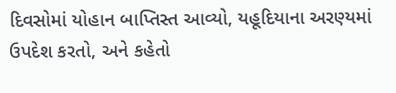દિવસોમાં યોહાન બાપ્તિસ્ત આવ્યો, યહૂદિયાના અરણ્યમાં ઉપદેશ કરતો, અને કહેતો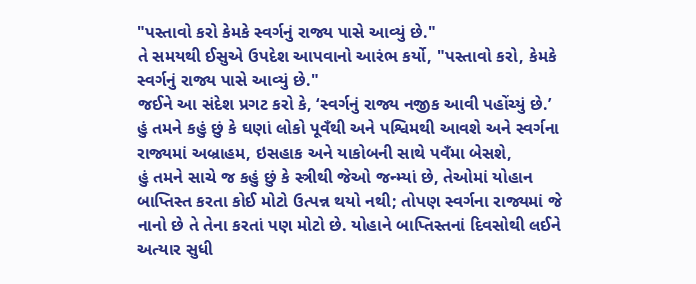"પસ્તાવો કરો કેમકે સ્વર્ગનું રાજ્ય પાસે આવ્યું છે."
તે સમયથી ઈસુએ ઉપદેશ આપવાનો આરંભ કર્યો, "પસ્તાવો કરો, કેમકે સ્વર્ગનું રાજ્ય પાસે આવ્યું છે."
જઈને આ સંદેશ પ્રગટ કરો કે, ‘સ્વર્ગનું રાજ્ય નજીક આવી પહોંચ્યું છે.’
હું તમને કહું છું કે ઘણાં લોકો પૂવઁથી અને પશ્વિમથી આવશે અને સ્વર્ગના રાજ્યમાં અબ્રાહમ, ઇસહાક અને યાકોબની સાથે પવઁમા બેસશે,
હું તમને સાચે જ કહું છું કે સ્ત્રીથી જેઓ જન્મ્યાં છે, તેઓમાં યોહાન બાપ્તિસ્ત કરતા કોઈ મોટો ઉત્પન્ન થયો નથી; તોપણ સ્વર્ગના રાજ્યમાં જે નાનો છે તે તેના કરતાં પણ મોટો છે. યોહાને બાપ્તિસ્તનાં દિવસોથી લઈને અત્યાર સુધી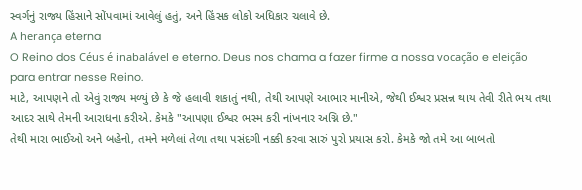સ્વર્ગનું રાજ્ય હિંસાને સોંપવામાં આવેલું હતું, અને હિંસક લોકો અધિકાર ચલાવે છે.
A herança eterna
O Reino dos Céus é inabalável e eterno. Deus nos chama a fazer firme a nossa vocação e eleição para entrar nesse Reino.
માટે, આપણને તો એવું રાજ્ય મળ્યું છે કે જે હલાવી શકાતું નથી, તેથી આપણે આભાર માનીએ, જેથી ઈશ્વર પ્રસન્ન થાય તેવી રીતે ભય તથા આદર સાથે તેમની આરાધના કરીએ. કેમકે "આપણા ઈશ્વર ભસ્મ કરી નાંખનાર અગ્નિ છે."
તેથી મારા ભાઈઓ અને બહેનો, તમને મળેલાં તેળા તથા પસંદગી નક્કી કરવા સારું પુરો પ્રયાસ કરો. કેમકે જો તમે આ બાબતો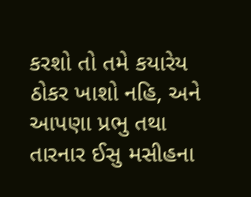કરશો તો તમે કયારેય ઠોકર ખાશો નહિ, અને આપણા પ્રભુ તથા તારનાર ઈસુ મસીહના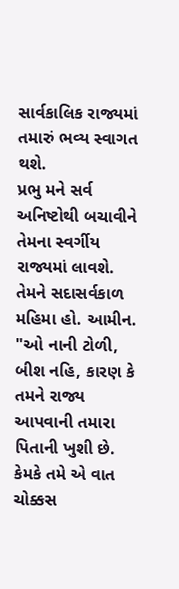સાર્વકાલિક રાજ્યમાં તમારું ભવ્ય સ્વાગત થશે.
પ્રભુ મને સર્વ અનિષ્ટોથી બચાવીને તેમના સ્વર્ગીય રાજ્યમાં લાવશે. તેમને સદાસર્વકાળ મહિમા હો. આમીન.
"ઓ નાની ટોળી, બીશ નહિ, કારણ કે તમને રાજ્ય આપવાની તમારા પિતાની ખુશી છે.
કેમકે તમે એ વાત ચોક્કસ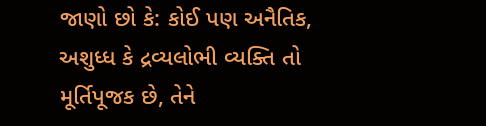જાણો છો કે: કોઈ પણ અનૈતિક, અશુધ્ધ કે દ્રવ્યલોભી વ્યક્તિ તો મૂર્તિપૂજક છે, તેને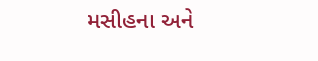મસીહના અને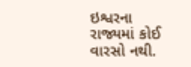ઇશ્વરના રાજ્યમાં કોઈ વારસો નથી.